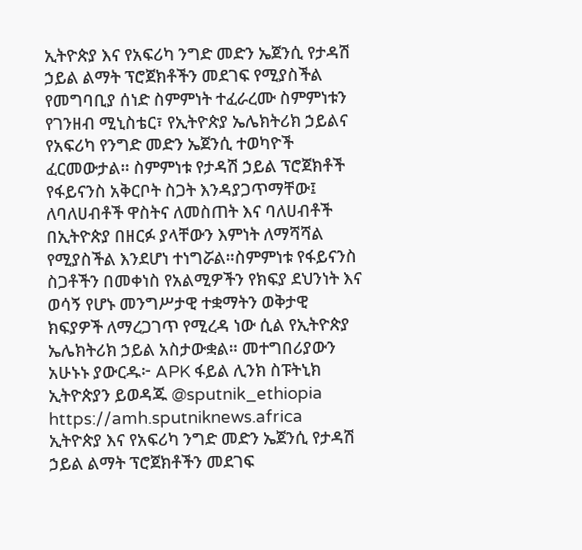ኢትዮጵያ እና የአፍሪካ ንግድ መድን ኤጀንሲ የታዳሽ ኃይል ልማት ፕሮጀክቶችን መደገፍ የሚያስችል የመግባቢያ ሰነድ ስምምነት ተፈራረሙ ስምምነቱን የገንዘብ ሚኒስቴር፣ የኢትዮጵያ ኤሌክትሪክ ኃይልና የአፍሪካ የንግድ መድን ኤጀንሲ ተወካዮች ፈርመውታል። ስምምነቱ የታዳሽ ኃይል ፕሮጀክቶች የፋይናንስ አቅርቦት ስጋት እንዳያጋጥማቸው፤ ለባለሀብቶች ዋስትና ለመስጠት እና ባለሀብቶች በኢትዮጵያ በዘርፉ ያላቸውን እምነት ለማሻሻል የሚያስችል እንደሆነ ተነግሯል።ስምምነቱ የፋይናንስ ስጋቶችን በመቀነስ የአልሚዎችን የክፍያ ደህንነት እና ወሳኝ የሆኑ መንግሥታዊ ተቋማትን ወቅታዊ ክፍያዎች ለማረጋገጥ የሚረዳ ነው ሲል የኢትዮጵያ ኤሌክትሪክ ኃይል አስታውቋል። መተግበሪያውን አሁኑኑ ያውርዱ፦ APK ፋይል ሊንክ ስፑትኒክ ኢትዮጵያን ይወዳጁ @sputnik_ethiopia
https://amh.sputniknews.africa
ኢትዮጵያ እና የአፍሪካ ንግድ መድን ኤጀንሲ የታዳሽ ኃይል ልማት ፕሮጀክቶችን መደገፍ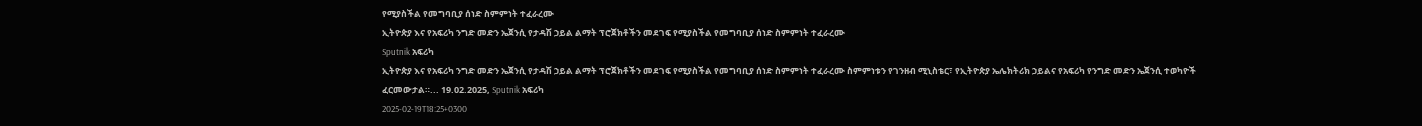የሚያስችል የመግባቢያ ሰነድ ስምምነት ተፈራረሙ
ኢትዮጵያ እና የአፍሪካ ንግድ መድን ኤጀንሲ የታዳሽ ኃይል ልማት ፕሮጀክቶችን መደገፍ የሚያስችል የመግባቢያ ሰነድ ስምምነት ተፈራረሙ
Sputnik አፍሪካ
ኢትዮጵያ እና የአፍሪካ ንግድ መድን ኤጀንሲ የታዳሽ ኃይል ልማት ፕሮጀክቶችን መደገፍ የሚያስችል የመግባቢያ ሰነድ ስምምነት ተፈራረሙ ስምምነቱን የገንዘብ ሚኒስቴር፣ የኢትዮጵያ ኤሌክትሪክ ኃይልና የአፍሪካ የንግድ መድን ኤጀንሲ ተወካዮች ፈርመውታል።... 19.02.2025, Sputnik አፍሪካ
2025-02-19T18:25+0300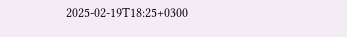2025-02-19T18:25+0300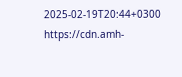2025-02-19T20:44+0300
https://cdn.amh-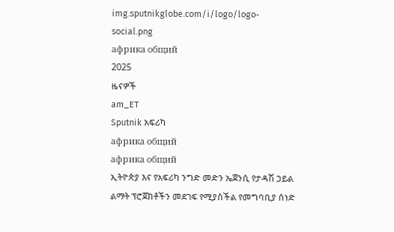img.sputnikglobe.com/i/logo/logo-social.png
африка общий
2025
ዜናዎች
am_ET
Sputnik አፍሪካ
африка общий
африка общий
ኢትዮጵያ እና የአፍሪካ ንግድ መድን ኤጀንሲ የታዳሽ ኃይል ልማት ፕሮጀክቶችን መደገፍ የሚያስችል የመግባቢያ ሰነድ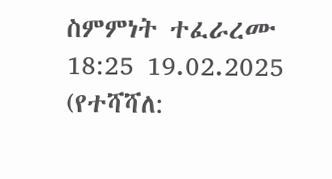ስምምነት ተፈራረሙ
18:25 19.02.2025 (የተሻሻለ: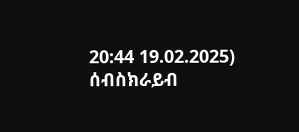20:44 19.02.2025)
ሰብስክራይብ